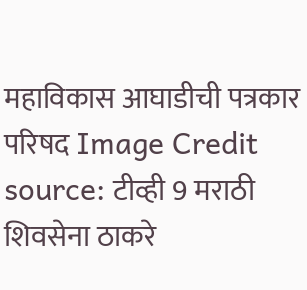महाविकास आघाडीची पत्रकार परिषद Image Credit source: टीव्ही 9 मराठी
शिवसेना ठाकरे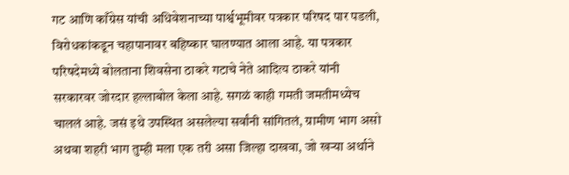गट आणि काँग्रेस यांची अधिवेशनाच्या पार्श्वभूमीवर पत्रकार परिषद पार पडली, विरोधकांकडून चहापानावर बहिष्कार घालण्यात आला आहे. या पत्रकार परिषदेमध्ये बोलताना शिवसेना ठाकरे गटाचे नेते आदित्य ठाकरे यांनी सरकारवर जोरदार हल्लाबोल केला आहे. सगळं काही गमती जमतीमध्येच चाललं आहे. जसं इथे उपस्थित असलेल्या सर्वांनी सांगितलं, ग्रामीण भाग असो अथवा शहरी भाग तुम्ही मला एक तरी असा जिल्हा दाखवा, जो खऱ्या अर्थाने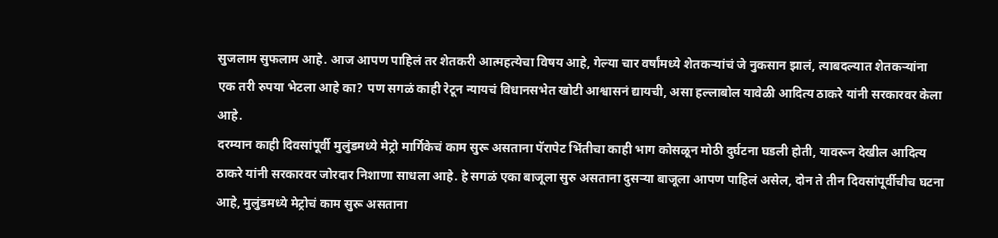सुजलाम सुफलाम आहे. आज आपण पाहिलं तर शेतकरी आत्महत्येचा विषय आहे, गेल्या चार वर्षांमध्ये शेतकऱ्यांचं जे नुकसान झालं, त्याबदल्यात शेतकऱ्यांना एक तरी रुपया भेटला आहे का? पण सगळं काही रेटून न्यायचं विधानसभेत खोटी आश्वासनं द्यायची, असा हल्लाबोल यावेळी आदित्य ठाकरे यांनी सरकारवर केला आहे.
दरम्यान काही दिवसांपूर्वी मुलुंडमध्ये मेट्रो मार्गिकेचं काम सुरू असताना पॅरापेट भिंतीचा काही भाग कोसळून मोठी दुर्घटना घडली होती, यावरून देखील आदित्य ठाकरे यांनी सरकारवर जोरदार निशाणा साधला आहे. हे सगळं एका बाजूला सुरु असताना दुसऱ्या बाजूला आपण पाहिलं असेल, दोन ते तीन दिवसांपूर्वीचीच घटना आहे, मुलुंडमध्ये मेट्रोचं काम सुरू असताना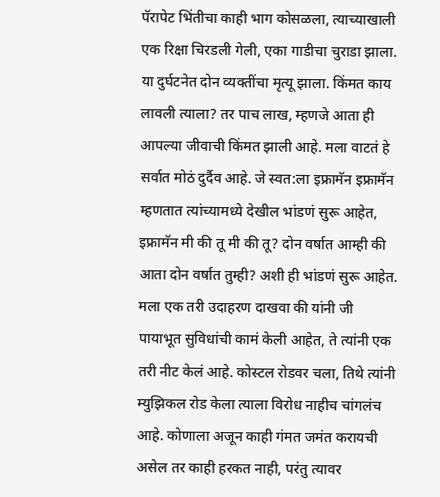पॅरापेट भिंतीचा काही भाग कोसळला, त्याच्याखाली एक रिक्षा चिरडली गेली, एका गाडीचा चुराडा झाला. या दुर्घटनेत दोन व्यक्तींचा मृत्यू झाला. किंमत काय लावली त्याला? तर पाच लाख, म्हणजे आता ही आपल्या जीवाची किंमत झाली आहे. मला वाटतं हे सर्वात मोठं दुर्दैव आहे. जे स्वत:ला इफ्रामॅन इफ्रामॅन म्हणतात त्यांच्यामध्ये देखील भांडणं सुरू आहेत, इफ्रामॅन मी की तू मी की तू? दोन वर्षात आम्ही की आता दोन वर्षात तुम्ही? अशी ही भांडणं सुरू आहेत. मला एक तरी उदाहरण दाखवा की यांनी जी पायाभूत सुविधांची कामं केली आहेत, ते त्यांनी एक तरी नीट केलं आहे. कोस्टल रोडवर चला, तिथे त्यांनी म्युझिकल रोड केला त्याला विरोध नाहीच चांगलंच आहे. कोणाला अजून काही गंमत जमंत करायची असेल तर काही हरकत नाही, परंतु त्यावर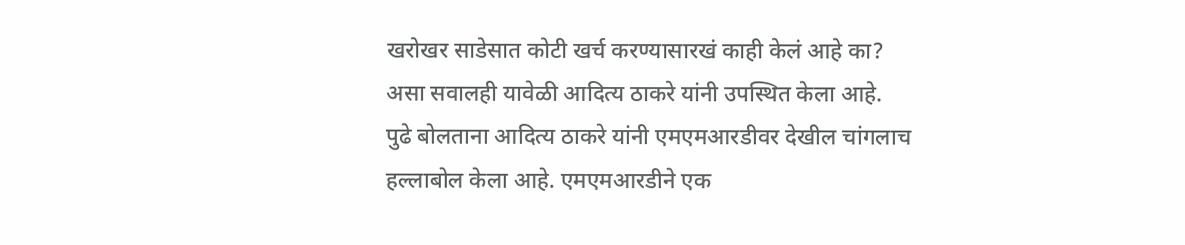खरोखर साडेसात कोटी खर्च करण्यासारखं काही केलं आहे का? असा सवालही यावेळी आदित्य ठाकरे यांनी उपस्थित केला आहे.
पुढे बोलताना आदित्य ठाकरे यांनी एमएमआरडीवर देखील चांगलाच हल्लाबोल केला आहे. एमएमआरडीने एक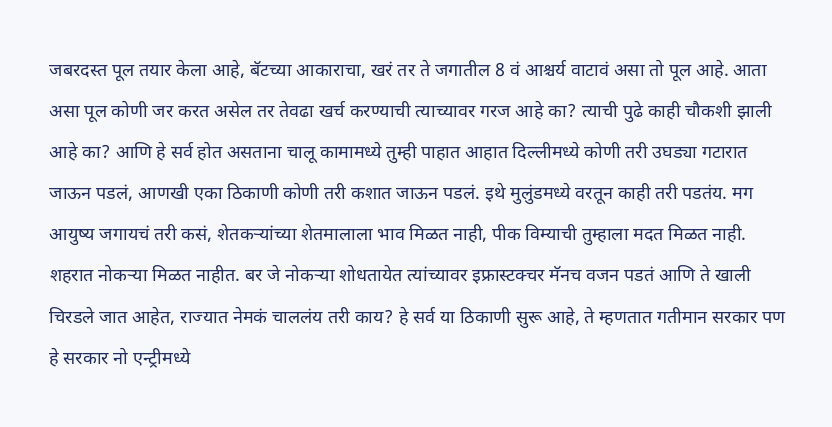जबरदस्त पूल तयार केला आहे, बॅटच्या आकाराचा, खरं तर ते जगातील 8 वं आश्चर्य वाटावं असा तो पूल आहे. आता असा पूल कोणी जर करत असेल तर तेवढा खर्च करण्याची त्याच्यावर गरज आहे का? त्याची पुढे काही चौकशी झाली आहे का? आणि हे सर्व होत असताना चालू कामामध्ये तुम्ही पाहात आहात दिल्लीमध्ये कोणी तरी उघड्या गटारात जाऊन पडलं, आणखी एका ठिकाणी कोणी तरी कशात जाऊन पडलं. इथे मुलुंडमध्ये वरतून काही तरी पडतंय. मग आयुष्य जगायचं तरी कसं, शेतकऱ्यांच्या शेतमालाला भाव मिळत नाही, पीक विम्याची तुम्हाला मदत मिळत नाही. शहरात नोकऱ्या मिळत नाहीत. बर जे नोकऱ्या शोधतायेत त्यांच्यावर इफ्रास्टक्चर मॅनच वजन पडतं आणि ते खाली चिरडले जात आहेत, राज्यात नेमकं चाललंय तरी काय? हे सर्व या ठिकाणी सुरू आहे, ते म्हणतात गतीमान सरकार पण हे सरकार नो एन्ट्रीमध्ये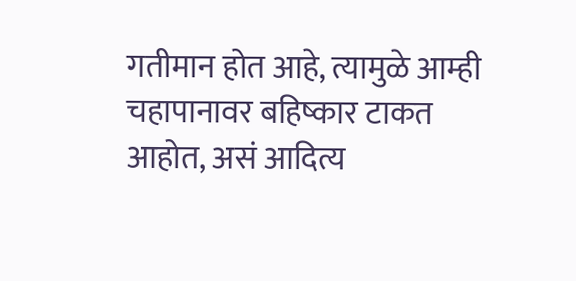गतीमान होत आहे, त्यामुळे आम्ही चहापानावर बहिष्कार टाकत आहोत, असं आदित्य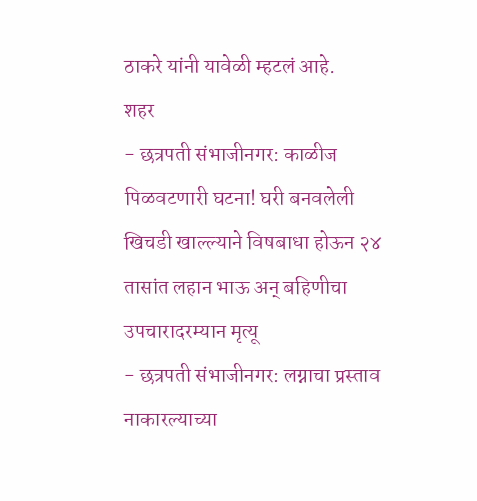ठाकरे यांनी यावेळी म्हटलं आहे.
शहर
- छत्रपती संभाजीनगर: काळीज पिळवटणारी घटना! घरी बनवलेली खिचडी खाल्ल्याने विषबाधा होऊन २४ तासांत लहान भाऊ अन् बहिणीचा उपचारादरम्यान मृत्यू
- छत्रपती संभाजीनगर: लग्नाचा प्रस्ताव नाकारल्याच्या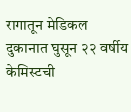रागातून मेडिकल दुकानात घुसून २२ वर्षीय केमिस्टची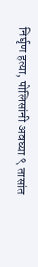निर्घृण हत्या, पोलिसांनी अवघ्या ९ तासांत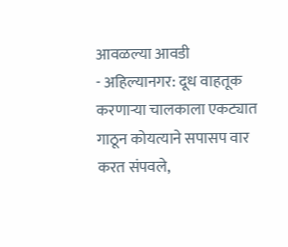आवळल्या आवडी
- अहिल्यानगर: दूध वाहतूक करणाऱ्या चालकाला एकट्यात गाठून कोयत्याने सपासप वार करत संपवले,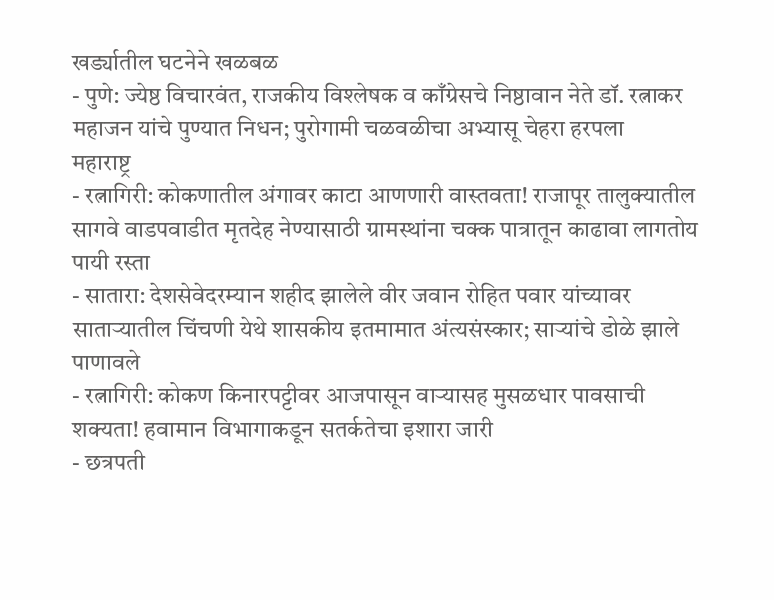खर्ड्यातील घटनेने खळबळ
- पुणे: ज्येष्ठ विचारवंत, राजकीय विश्लेषक व काँग्रेसचे निष्ठावान नेते डॉ. रत्नाकर महाजन यांचे पुण्यात निधन; पुरोगामी चळवळीचा अभ्यासू चेहरा हरपला
महाराष्ट्र
- रत्नागिरी: कोकणातील अंगावर काटा आणणारी वास्तवता! राजापूर तालुक्यातील सागवे वाडपवाडीत मृतदेह नेण्यासाठी ग्रामस्थांना चक्क पात्रातून काढावा लागतोय पायी रस्ता
- सातारा: देशसेवेदरम्यान शहीद झालेले वीर जवान रोहित पवार यांच्यावर साताऱ्यातील चिंचणी येथे शासकीय इतमामात अंत्यसंस्कार; साऱ्यांचे डोळे झाले पाणावले
- रत्नागिरी: कोकण किनारपट्टीवर आजपासून वाऱ्यासह मुसळधार पावसाची शक्यता! हवामान विभागाकडून सतर्कतेचा इशारा जारी
- छत्रपती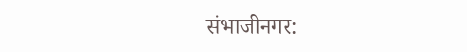संभाजीनगर: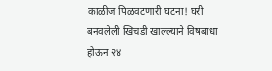काळीज पिळवटणारी घटना! घरी बनवलेली खिचडी खाल्ल्याने विषबाधा होऊन २४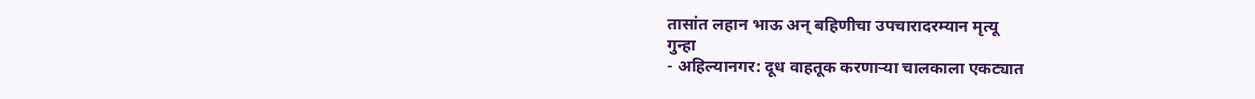तासांत लहान भाऊ अन् बहिणीचा उपचारादरम्यान मृत्यू
गुन्हा
- अहिल्यानगर: दूध वाहतूक करणाऱ्या चालकाला एकट्यात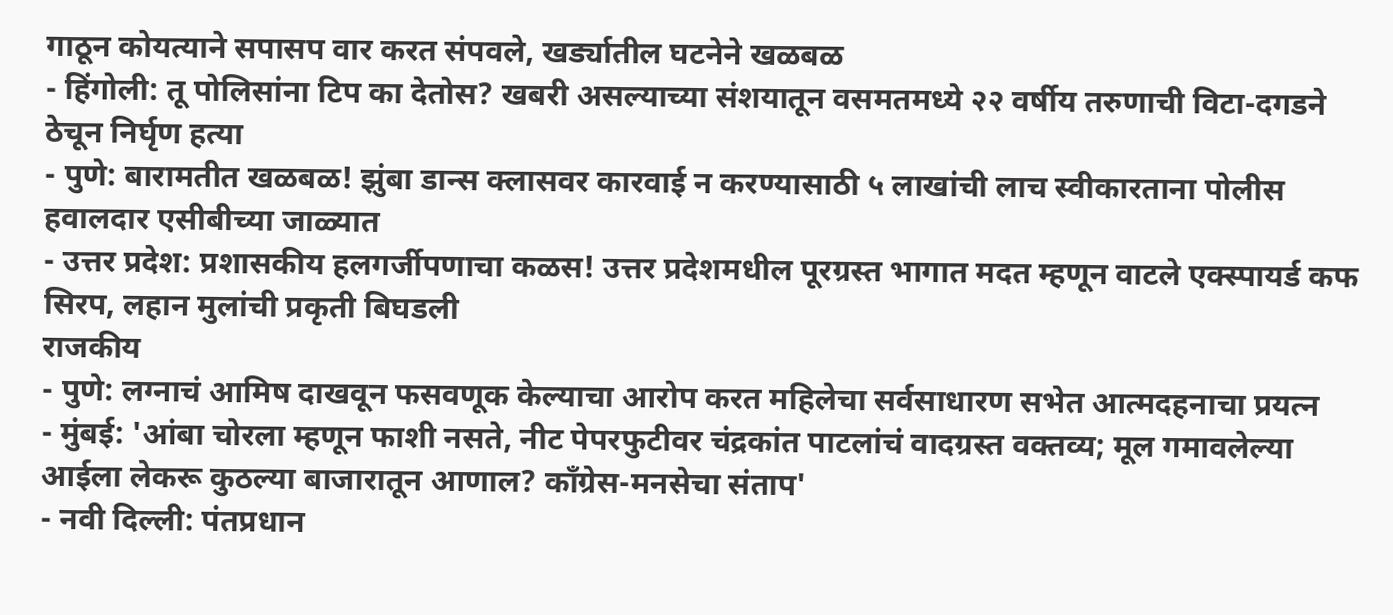गाठून कोयत्याने सपासप वार करत संपवले, खर्ड्यातील घटनेने खळबळ
- हिंगोली: तू पोलिसांना टिप का देतोस? खबरी असल्याच्या संशयातून वसमतमध्ये २२ वर्षीय तरुणाची विटा-दगडने ठेचून निर्घृण हत्या
- पुणे: बारामतीत खळबळ! झुंबा डान्स क्लासवर कारवाई न करण्यासाठी ५ लाखांची लाच स्वीकारताना पोलीस हवालदार एसीबीच्या जाळ्यात
- उत्तर प्रदेश: प्रशासकीय हलगर्जीपणाचा कळस! उत्तर प्रदेशमधील पूरग्रस्त भागात मदत म्हणून वाटले एक्स्पायर्ड कफ सिरप, लहान मुलांची प्रकृती बिघडली
राजकीय
- पुणे: लग्नाचं आमिष दाखवून फसवणूक केल्याचा आरोप करत महिलेचा सर्वसाधारण सभेत आत्मदहनाचा प्रयत्न
- मुंबई: 'आंबा चोरला म्हणून फाशी नसते, नीट पेपरफुटीवर चंद्रकांत पाटलांचं वादग्रस्त वक्तव्य; मूल गमावलेल्या आईला लेकरू कुठल्या बाजारातून आणाल? काँग्रेस-मनसेचा संताप'
- नवी दिल्ली: पंतप्रधान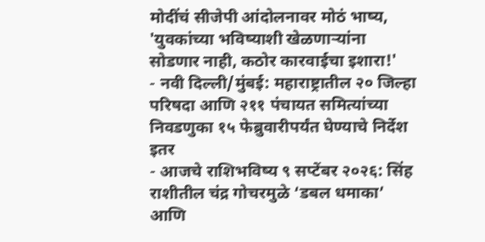मोदींचं सीजेपी आंदोलनावर मोठं भाष्य, 'युवकांच्या भविष्याशी खेळणाऱ्यांना सोडणार नाही, कठोर कारवाईचा इशारा!'
- नवी दिल्ली/मुंबई: महाराष्ट्रातील २० जिल्हा परिषदा आणि २११ पंचायत समित्यांच्या निवडणुका १५ फेब्रुवारीपर्यंत घेण्याचे निर्देश
इतर
- आजचे राशिभविष्य ९ सप्टेंबर २०२६: सिंह राशीतील चंद्र गोचरमुळे ‘डबल धमाका’ आणि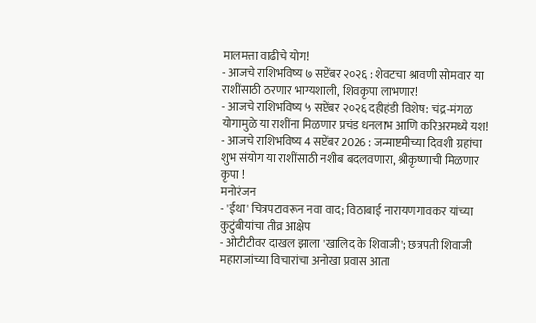मालमत्ता वाढीचे योग!
- आजचे राशिभविष्य ७ सप्टेंबर २०२६ : शेवटचा श्रावणी सोमवार या राशींसाठी ठरणार भाग्यशाली, शिवकृपा लाभणार!
- आजचे राशिभविष्य ५ सप्टेंबर २०२६ दहीहंडी विशेष: चंद्र-मंगळ योगामुळे या राशींना मिळणार प्रचंड धनलाभ आणि करिअरमध्ये यश!
- आजचे राशिभविष्य 4 सप्टेंबर 2026 : जन्माष्टमीच्या दिवशी ग्रहांचा शुभ संयोग या राशींसाठी नशीब बदलवणारा, श्रीकृष्णाची मिळणार कृपा !
मनोरंजन
- 'ईथा' चित्रपटावरून नवा वाद; विठाबाई नारायणगावकर यांच्या कुटुंबीयांचा तीव्र आक्षेप
- ओटीटीवर दाखल झाला 'खालिद के शिवाजी'; छत्रपती शिवाजी महाराजांच्या विचारांचा अनोखा प्रवास आता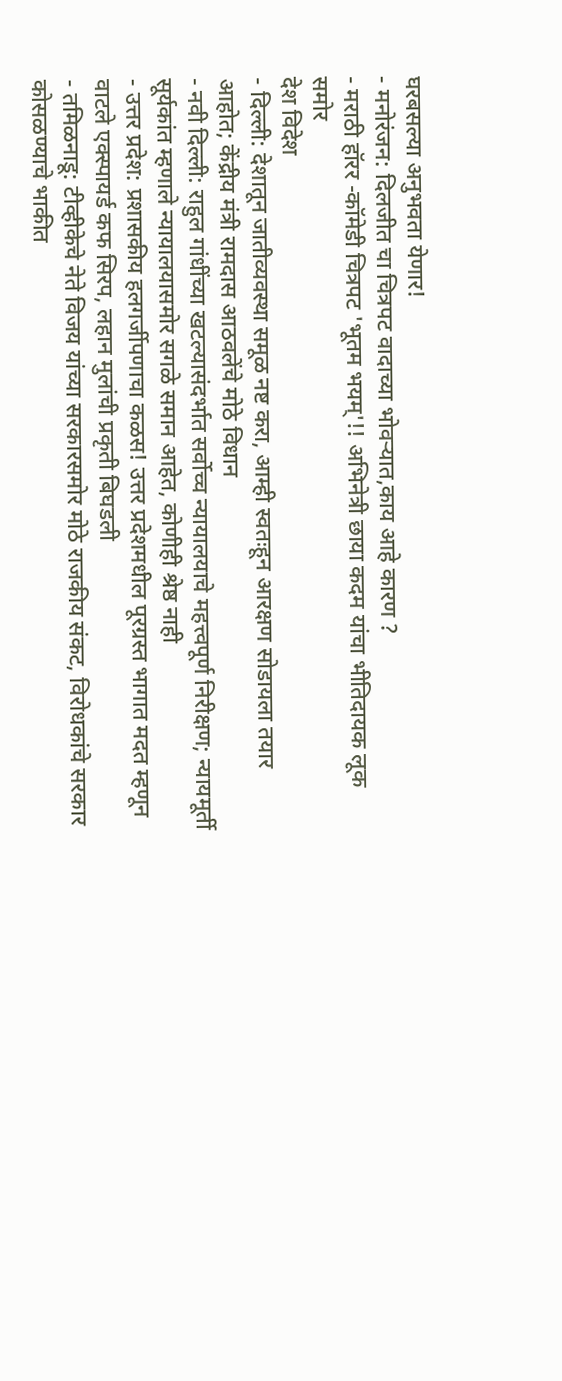घरबसल्या अनुभवता येणार!
- मनोरंजन: दिलजीत चा चित्रपट वादाच्या भोवऱ्यात,काय आहे कारण ?
- मराठी हॉरर -कॉमेडी चित्रपट 'भूतम भयम्'!! अभिनेत्री छाया कदम यांचा भीतिदायक लूक समोर
देश विदेश
- दिल्ली: देशातून जातीव्यवस्था समूळ नष्ट करा, आम्ही स्वतःहून आरक्षण सोडायला तयार आहोत; केंद्रीय मंत्री रामदास आठवलेंचे मोठे विधान
- नवी दिल्ली: राहुल गांधींच्या खटल्यासंदर्भात सर्वोच्च न्यायालयाचे महत्त्वपूर्ण निरीक्षण; न्यायमूर्ती सूर्यकांत म्हणाले न्यायालयासमोर सगळे समान आहेत, कोणीही श्रेष्ठ नाही
- उत्तर प्रदेश: प्रशासकीय हलगर्जीपणाचा कळस! उत्तर प्रदेशमधील पूरग्रस्त भागात मदत म्हणून वाटले एक्स्पायर्ड कफ सिरप, लहान मुलांची प्रकृती बिघडली
- तमिळनाडू: टीव्हीकेचे नेते विजय यांच्या सरकारसमोर मोठे राजकीय संकट, विरोधकांचे सरकार कोसळण्याचे भाकीत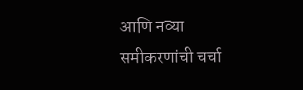आणि नव्या समीकरणांची चर्चा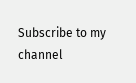Subscribe to my channel